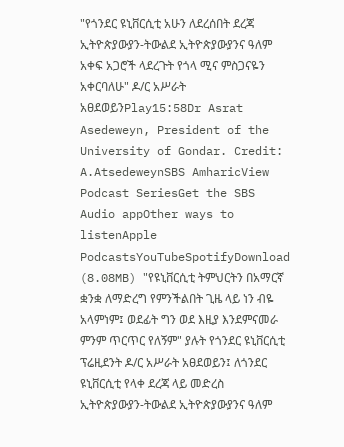"የጎንደር ዩኒቨርሲቲ አሁን ለደረሰበት ደረጃ ኢትዮጵያውያን-ትውልደ ኢትዮጵያውያንና ዓለም አቀፍ አጋሮች ላደረጉት የጎላ ሚና ምስጋናዬን አቀርባለሁ" ዶ/ር አሥራት አፀደወይንPlay15:58Dr Asrat Asedeweyn, President of the University of Gondar. Credit: A.AtsedeweynSBS AmharicView Podcast SeriesGet the SBS Audio appOther ways to listenApple PodcastsYouTubeSpotifyDownload (8.08MB) "የዩኒቨርሲቲ ትምህርትን በአማርኛ ቋንቋ ለማድረግ የምንችልበት ጊዜ ላይ ነን ብዬ አላምነም፤ ወደፊት ግን ወደ እዚያ እንደምናመራ ምንም ጥርጥር የለኝም" ያሉት የጎንደር ዩኒቨርሲቲ ፕሬዚደንት ዶ/ር አሥራት አፀደወይን፤ ለጎንደር ዩኒቨርሲቲ የላቀ ደረጃ ላይ መድረስ ኢትዮጵያውያን-ትውልደ ኢትዮጵያውያንና ዓለም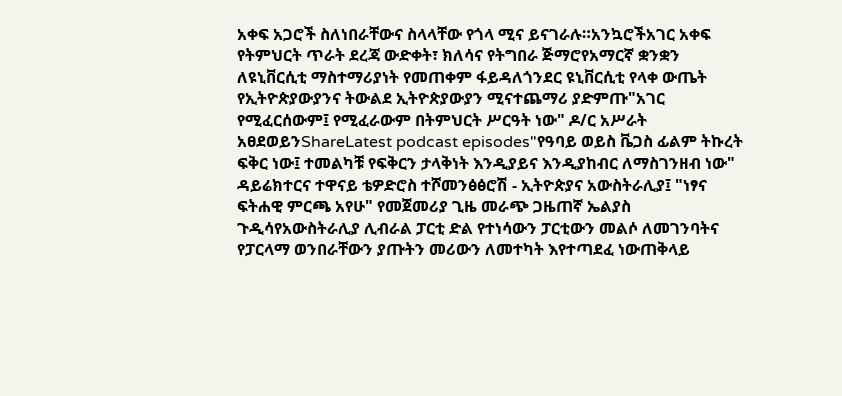አቀፍ አጋሮች ስለነበራቸውና ስላላቸው የጎላ ሚና ይናገራሉ።አንኳሮችአገር አቀፍ የትምህርት ጥራት ደረጃ ውድቀት፣ ክለሳና የትግበራ ጅማሮየአማርኛ ቋንቋን ለዩኒቨርሲቲ ማስተማሪያነት የመጠቀም ፋይዳለጎንደር ዩኒቨርሲቲ የላቀ ውጤት የኢትዮጵያውያንና ትውልደ ኢትዮጵያውያን ሚናተጨማሪ ያድምጡ"አገር የሚፈርሰውም፤ የሚፈራውም በትምህርት ሥርዓት ነው" ዶ/ር አሥራት አፀደወይንShareLatest podcast episodes"የዓባይ ወይስ ቬጋስ ፊልም ትኩረት ፍቅር ነው፤ ተመልካቹ የፍቅርን ታላቅነት እንዲያይና እንዲያከብር ለማስገንዘብ ነው" ዳይሬክተርና ተዋናይ ቴዎድሮስ ተሾመንፅፅሮሽ - ኢትዮጵያና አውስትራሊያ፤ "ነፃና ፍትሐዊ ምርጫ አየሁ" የመጀመሪያ ጊዜ መራጭ ጋዜጠኛ ኤልያስ ጉዲሳየአውስትራሊያ ሊብራል ፓርቲ ድል የተነሳውን ፓርቲውን መልሶ ለመገንባትና የፓርላማ ወንበራቸውን ያጡትን መሪውን ለመተካት እየተጣደፈ ነውጠቅላይ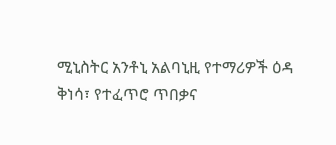ሚኒስትር አንቶኒ አልባኒዚ የተማሪዎች ዕዳ ቅነሳ፣ የተፈጥሮ ጥበቃና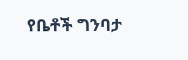የቤቶች ግንባታ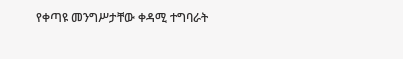የቀጣዩ መንግሥታቸው ቀዳሚ ተግባራት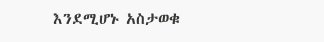እንደሚሆኑ አስታወቁ